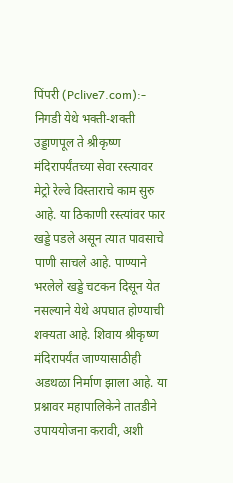पिंपरी (Pclive7.com):- निगडी येथे भक्ती-शक्ती उड्डाणपूल ते श्रीकृष्ण मंदिरापर्यंतच्या सेवा रस्त्यावर मेट्रो रेल्वे विस्ताराचे काम सुरु आहे. या ठिकाणी रस्त्यांवर फार खड्डे पडले असून त्यात पावसाचे पाणी साचले आहे. पाण्याने भरलेले खड्डे चटकन दिसून येत नसल्याने येथे अपघात होण्याची शक्यता आहे. शिवाय श्रीकृष्ण मंदिरापर्यंत जाण्यासाठीही अडथळा निर्माण झाला आहे. या प्रश्नावर महापालिकेने तातडीने उपाययोजना करावी, अशी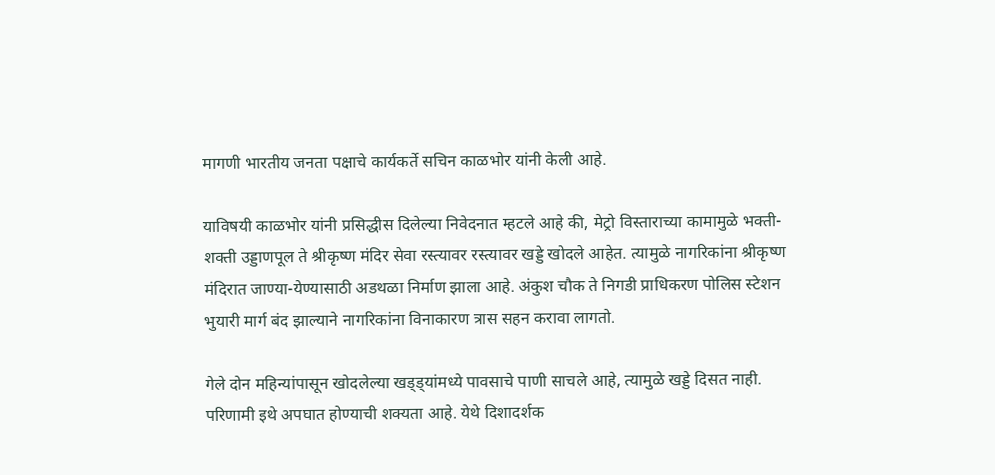मागणी भारतीय जनता पक्षाचे कार्यकर्ते सचिन काळभोर यांनी केली आहे.

याविषयी काळभोर यांनी प्रसिद्धीस दिलेल्या निवेदनात म्हटले आहे की, मेट्रो विस्ताराच्या कामामुळे भक्ती-शक्ती उड्डाणपूल ते श्रीकृष्ण मंदिर सेवा रस्त्यावर रस्त्यावर खड्डे खोदले आहेत. त्यामुळे नागरिकांना श्रीकृष्ण मंदिरात जाण्या-येण्यासाठी अडथळा निर्माण झाला आहे. अंकुश चौक ते निगडी प्राधिकरण पोलिस स्टेशन भुयारी मार्ग बंद झाल्याने नागरिकांना विनाकारण त्रास सहन करावा लागतो.

गेले दोन महिन्यांपासून खोदलेल्या खड्ड्यांमध्ये पावसाचे पाणी साचले आहे, त्यामुळे खड्डे दिसत नाही. परिणामी इथे अपघात होण्याची शक्यता आहे. येथे दिशादर्शक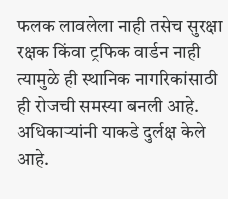फलक लावलेला नाही तसेच सुरक्षा रक्षक किंवा ट्रफिक वार्डन नाही त्यामुळे ही स्थानिक नागरिकांसाठी ही रोजची समस्या बनली आहे. अधिकाऱ्यांनी याकडे दुर्लक्ष केले आहे.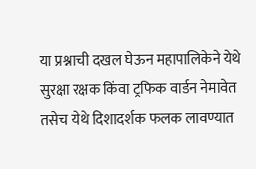या प्रश्नाची दखल घेऊन महापालिकेने येथे सुरक्षा रक्षक किंवा ट्रफिक वार्डन नेमावेत तसेच येथे दिशादर्शक फलक लावण्यात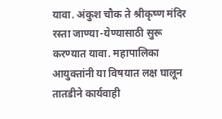यावा. अंकुश चौक ते श्रीकृष्ण मंदिर रस्ता जाण्या-येण्यासाठी सुरू करण्यात यावा. महापालिका आयुक्तांनी या विषयात लक्ष घालून तातडीने कार्यवाही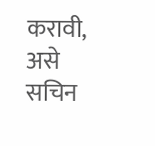करावी, असे सचिन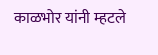काळभोर यांनी म्हटले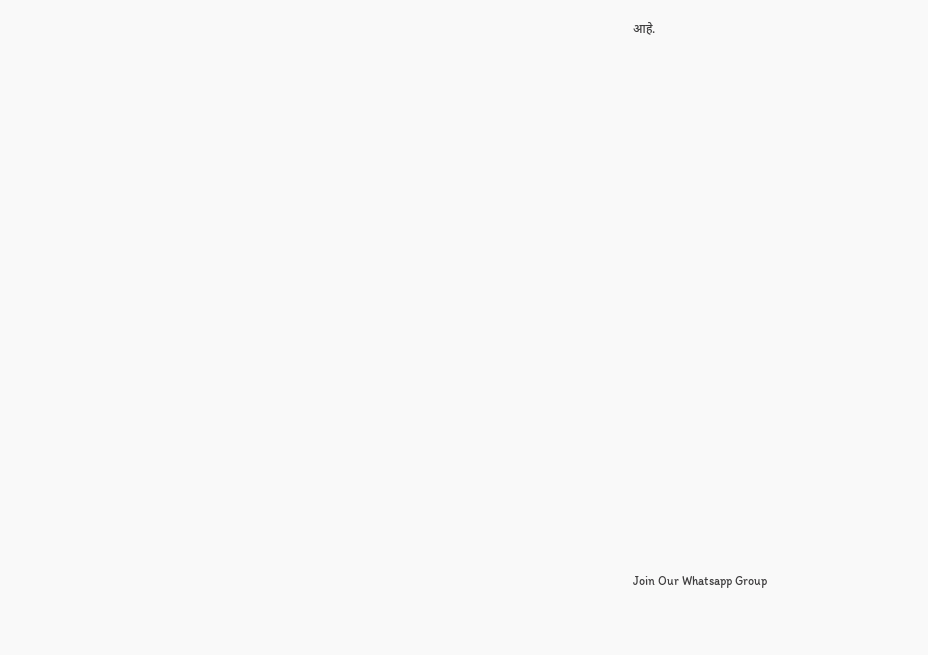आहे.























Join Our Whatsapp Group